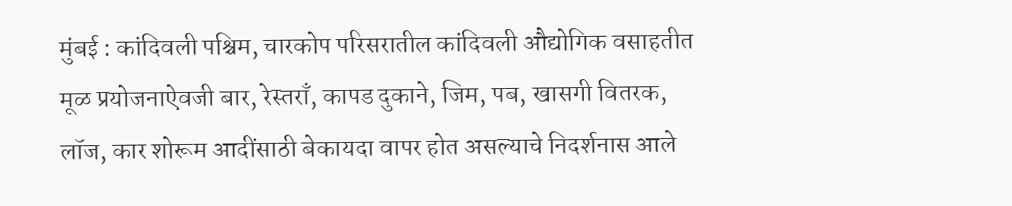मुंबई : कांदिवली पश्चिम, चारकोप परिसरातील कांदिवली औद्योगिक वसाहतीत मूळ प्रयोजनाऐवजी बार, रेस्तराँ, कापड दुकाने, जिम, पब, खासगी वितरक, लॉज, कार शोरूम आदींसाठी बेकायदा वापर होत असल्याचे निदर्शनास आले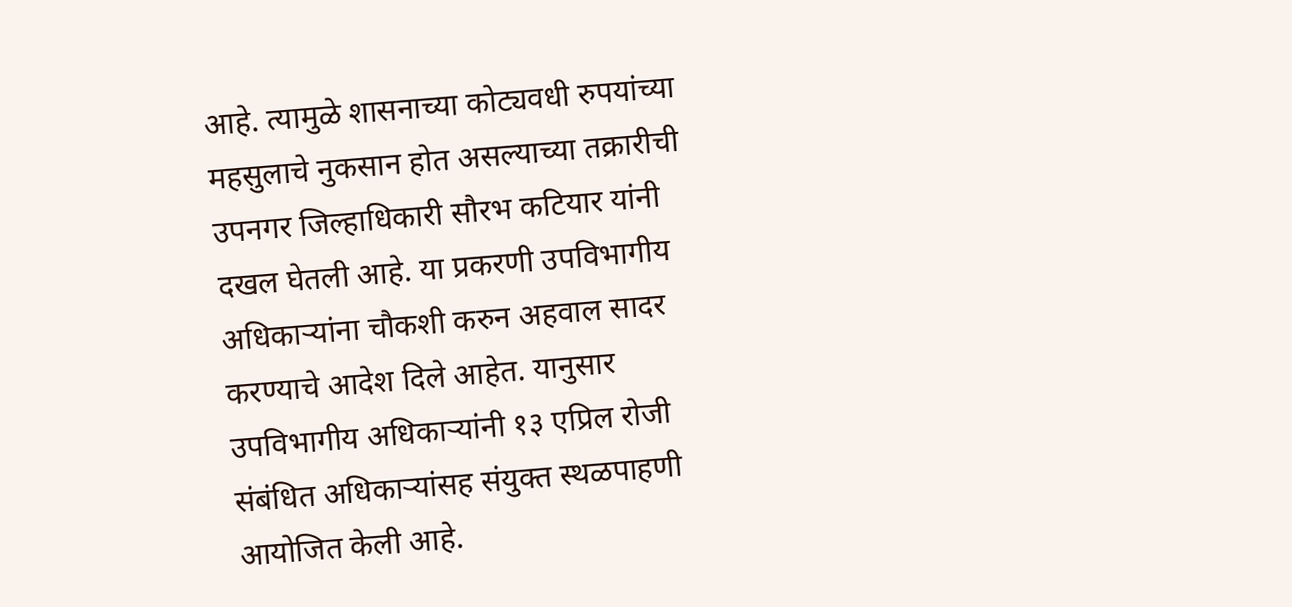आहे. त्यामुळे शासनाच्या कोट्यवधी रुपयांच्या महसुलाचे नुकसान होत असल्याच्या तक्रारीची उपनगर जिल्हाधिकारी सौरभ कटियार यांनी दखल घेतली आहे. या प्रकरणी उपविभागीय अधिकाऱ्यांना चौकशी करुन अहवाल सादर करण्याचे आदेश दिले आहेत. यानुसार उपविभागीय अधिकाऱ्यांनी १३ एप्रिल रोजी संबंधित अधिकाऱ्यांसह संयुक्त स्थळपाहणी आयोजित केली आहे.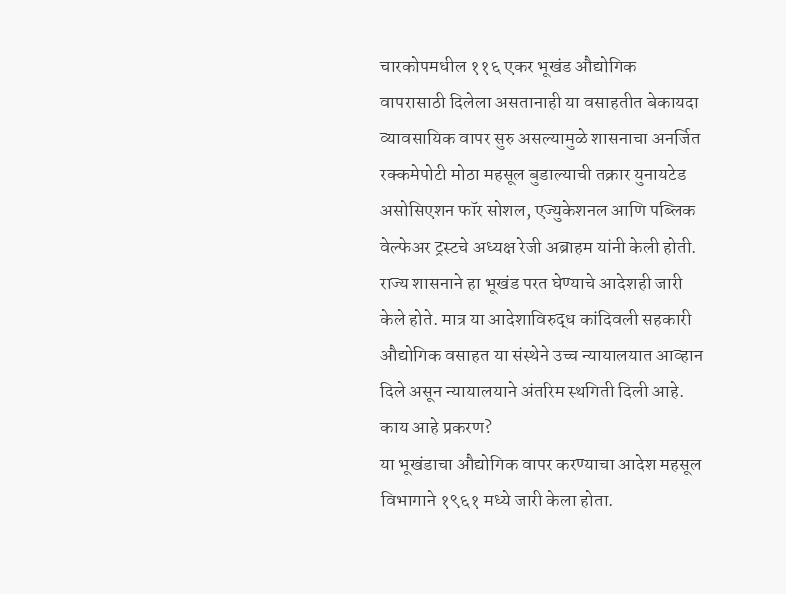चारकोपमधील ११६ एकर भूखंड औद्योगिक वापरासाठी दिलेला असतानाही या वसाहतीत बेकायदा व्यावसायिक वापर सुरु असल्यामुळे शासनाचा अनर्जित रक्कमेपोटी मोठा महसूल बुडाल्याची तक्रार युनायटेड असोसिएशन फॉर सोशल, एज्युकेशनल आणि पब्लिक वेल्फेअर ट्रस्टचे अध्यक्ष रेजी अब्राहम यांनी केली होती. राज्य शासनाने हा भूखंड परत घेण्याचे आदेशही जारी केले होते. मात्र या आदेशाविरुद्ध कांदिवली सहकारी औद्योगिक वसाहत या संस्थेने उच्च न्यायालयात आव्हान दिले असून न्यायालयाने अंतरिम स्थगिती दिली आहे.
काय आहे प्रकरण?
या भूखंडाचा औद्योगिक वापर करण्याचा आदेश महसूल विभागाने १९६१ मध्ये जारी केला होता.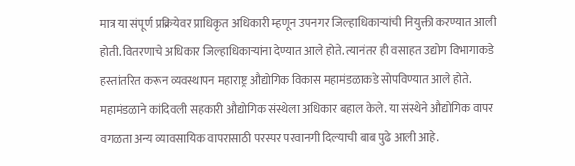मात्र या संपूर्ण प्रक्रियेवर प्राधिकृत अधिकारी म्हणून उपनगर जिल्हाधिकाऱ्यांची नियुक्ती करण्यात आली होती. वितरणाचे अधिकार जिल्हाधिकाऱ्यांना देण्यात आले होते. त्यानंतर ही वसाहत उद्योग विभागाकडे हस्तांतरित करून व्यवस्थापन महाराष्ट्र औद्योगिक विकास महामंडळाकडे सोपविण्यात आले होते. महामंडळाने कांदिवली सहकारी औद्योगिक संस्थेला अधिकार बहाल केले. या संस्थेने औद्योगिक वापर वगळता अन्य व्यावसायिक वापरासाठी परस्पर परवानगी दिल्याची बाब पुढे आली आहे.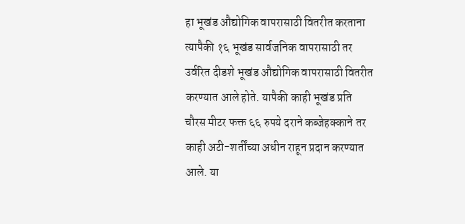हा भूखंड औद्योगिक वापरासाठी वितरीत करताना त्यापैकी १६ भूखंड सार्वजनिक वापरासाठी तर उर्वरित दीडशे भूखंड औद्योगिक वापरासाठी वितरीत करण्यात आले होते. यापैकी काही भूखंड प्रति चौरस मीटर फक्त ६६ रुपये दराने कब्जेहक्काने तर काही अटी-शर्तींच्या अधीन राहून प्रदान करण्यात आले. या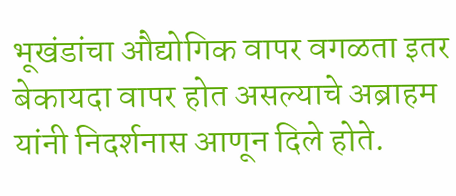भूखंडांचा औद्योगिक वापर वगळता इतर बेकायदा वापर होत असल्याचे अब्राहम यांनी निदर्शनास आणून दिले होते.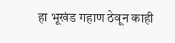हा भूखंड गहाण ठेवून काही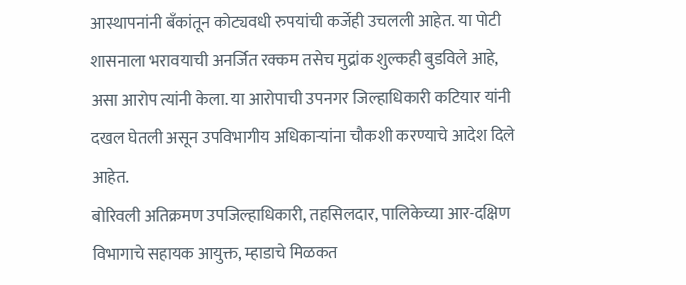आस्थापनांनी बँकांतून कोट्यवधी रुपयांची कर्जेही उचलली आहेत. या पोटी शासनाला भरावयाची अनर्जित रक्कम तसेच मुद्रांक शुल्कही बुडविले आहे, असा आरोप त्यांनी केला. या आरोपाची उपनगर जिल्हाधिकारी कटियार यांनी दखल घेतली असून उपविभागीय अधिकाऱ्यांना चौकशी करण्याचे आदेश दिले आहेत.
बोरिवली अतिक्रमण उपजिल्हाधिकारी, तहसिलदार, पालिकेच्या आर-दक्षिण विभागाचे सहायक आयुक्त, म्हाडाचे मिळकत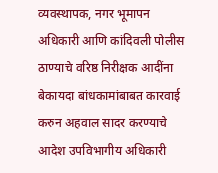व्यवस्थापक, नगर भूमापन अधिकारी आणि कांदिवली पोलीस ठाण्याचे वरिष्ठ निरीक्षक आदींना बेकायदा बांधकामांबाबत कारवाई करुन अहवाल सादर करण्याचे आदेश उपविभागीय अधिकारी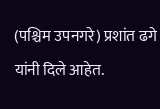(पश्चिम उपनगरे) प्रशांत ढगे यांनी दिले आहेत.